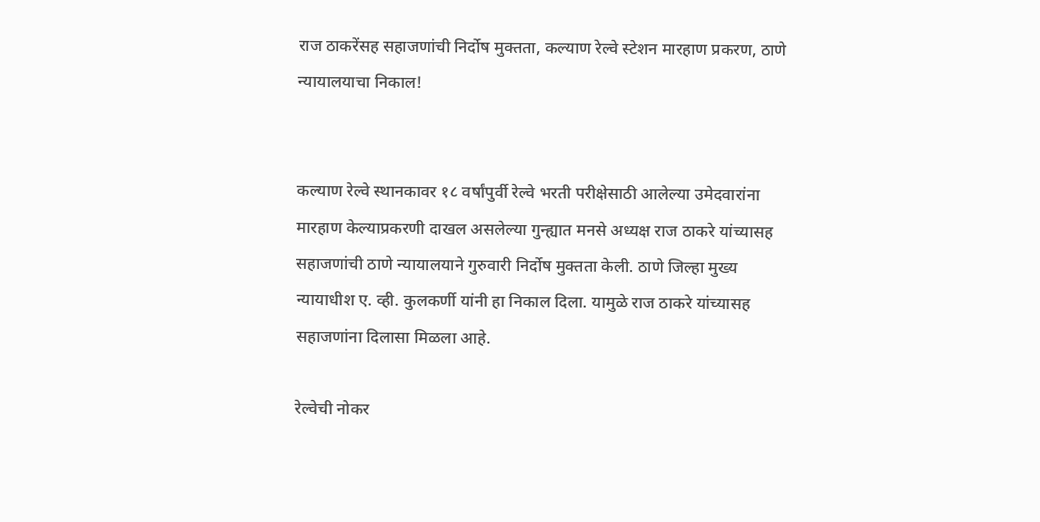राज ठाकरेंसह सहाजणांची निर्दोष मुक्तता, कल्याण रेल्वे स्टेशन मारहाण प्रकरण, ठाणे न्यायालयाचा निकाल!


कल्याण रेल्वे स्थानकावर १८ वर्षांपुर्वी रेल्वे भरती परीक्षेसाठी आलेल्या उमेदवारांना मारहाण केल्याप्रकरणी दाखल असलेल्या गुन्ह्यात मनसे अध्यक्ष राज ठाकरे यांच्यासह सहाजणांची ठाणे न्यायालयाने गुरुवारी निर्दोष मुक्तता केली. ठाणे जिल्हा मुख्य न्यायाधीश ए. व्ही. कुलकर्णी यांनी हा निकाल दिला. यामुळे राज ठाकरे यांच्यासह सहाजणांना दिलासा मिळला आहे.

रेल्वेची नोकर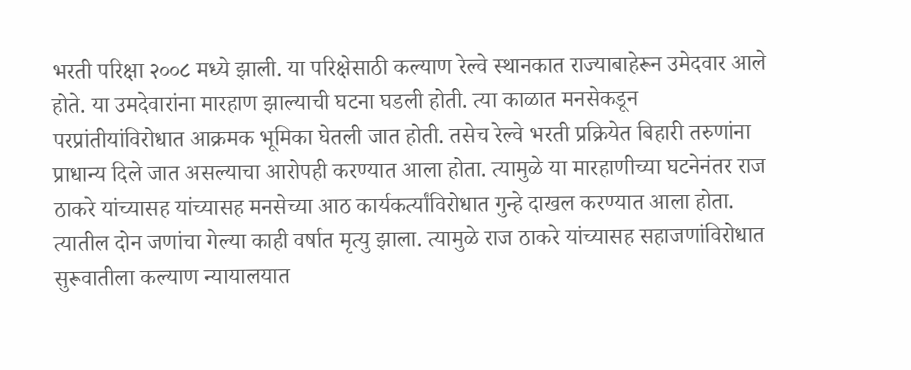भरती परिक्षा २००८ मध्ये झाली. या परिक्षेसाठी कल्याण रेल्वे स्थानकात राज्याबाहेरून उमेदवार आले होते. या उमदेवारांना मारहाण झाल्याची घटना घडली होती. त्या काळात मनसेकडून परप्रांतीयांविरोधात आक्रमक भूमिका घेतली जात होती. तसेच रेल्वे भरती प्रक्रियेत बिहारी तरुणांना प्राधान्य दिले जात असल्याचा आरोपही करण्यात आला होता. त्यामुळे या मारहाणीच्या घटनेनंतर राज ठाकरे यांच्यासह यांच्यासह मनसेच्या आठ कार्यकर्त्यांविरोधात गुन्हे दाखल करण्यात आला होता. त्यातील दोन जणांचा गेल्या काही वर्षात मृत्यु झाला. त्यामुळे राज ठाकरे यांच्यासह सहाजणांविरोधात सुरूवातीला कल्याण न्यायालयात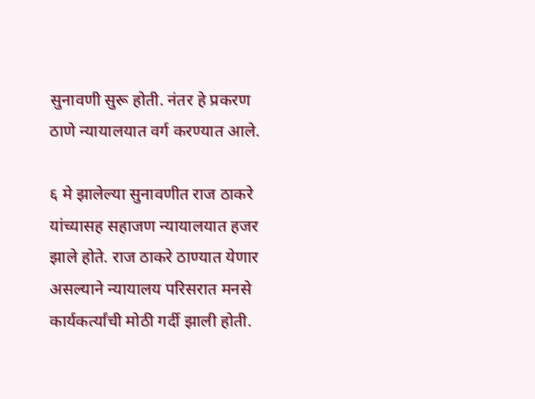सुनावणी सुरू होती. नंतर हे प्रकरण ठाणे न्यायालयात वर्ग करण्यात आले.

६ मे झालेल्या सुनावणीत राज ठाकरे यांच्यासह सहाजण न्यायालयात हजर झाले होते. राज ठाकरे ठाण्यात येणार असल्याने न्यायालय परिसरात मनसे कार्यकर्त्यांची मोठी गर्दी झाली होती.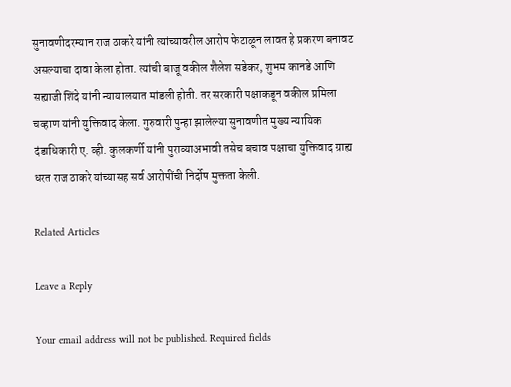सुनावणीदरम्यान राज ठाकरे यांनी त्यांच्यावरील आरोप फेटाळून लावत हे प्रकरण बनावट असल्याचा दावा केला होता. त्यांची बाजू वकील शैलेश सडेकर, शुभम कानडे आणि सह्याजी शिंदे यांनी न्यायालयात मांडली होती. तर सरकारी पक्षाकडून वकील प्रमिला चव्हाण यांनी युक्तिवाद केला. गुरुवारी पुन्हा झालेल्या सुनावणीत मुख्य न्यायिक दंडाधिकारी ए. व्ही. कुलकर्णी यांनी पुराव्याअभावी तसेच बचाव पक्षाचा युक्तिवाद ग्राह्य धरत राज ठाकरे यांच्यासह सर्व आरोपींची निर्दोष मुक्तता केली.

Related Articles

Leave a Reply

Your email address will not be published. Required fields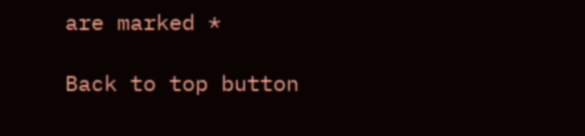are marked *

Back to top button